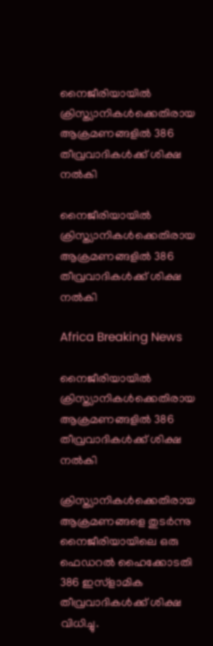നൈജീരിയായില്‍ ക്രിസ്ത്യാനികള്‍ക്കെതിരായ ആക്രമണങ്ങളില്‍ 386 തീവ്രവാദികള്‍ക്ക് ശിക്ഷ നല്‍കി

നൈജീരിയായില്‍ ക്രിസ്ത്യാനികള്‍ക്കെതിരായ ആക്രമണങ്ങളില്‍ 386 തീവ്രവാദികള്‍ക്ക് ശിക്ഷ നല്‍കി

Africa Breaking News

നൈജീരിയായില്‍ ക്രിസ്ത്യാനികള്‍ക്കെതിരായ ആക്രമണങ്ങളില്‍ 386 തീവ്രവാദികള്‍ക്ക് ശിക്ഷ നല്‍കി

ക്രിസ്ത്യാനികള്‍ക്കെതിരായ ആക്രമണങ്ങളെ തുടര്‍ന്നു നൈജീരിയായിലെ ഒരു ഫെഡറല്‍ ഹൈക്കോടതി 386 ഇസ്ളാമിക തീവ്രവാദികള്‍ക്ക് ശിക്ഷ വിധിച്ചു.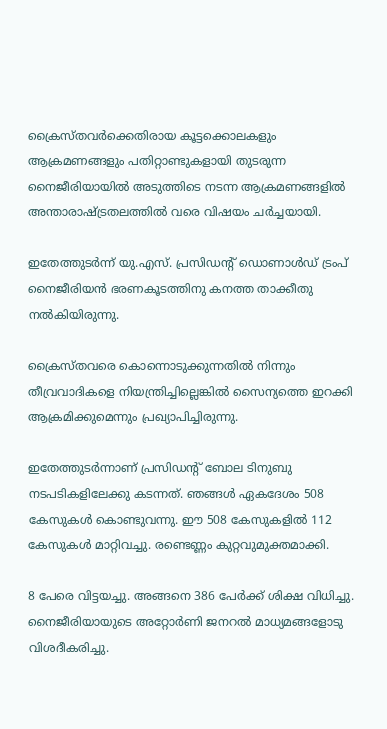ക്രൈസ്തവര്‍ക്കെതിരായ കൂട്ടക്കൊലകളും ആക്രമണങ്ങളും പതിറ്റാണ്ടുകളായി തുടരുന്ന നൈജീരിയായില്‍ അടുത്തിടെ നടന്ന ആക്രമണങ്ങളില്‍ അന്താരാഷ്ട്രതലത്തില്‍ വരെ വിഷയം ചര്‍ച്ചയായി.

ഇതേത്തുടര്‍ന്ന് യു.എസ്. പ്രസിഡന്റ് ഡൊണാള്‍ഡ് ട്രംപ് നൈജീരിയന്‍ ഭരണകൂടത്തിനു കനത്ത താക്കീതു നല്‍കിയിരുന്നു.

ക്രൈസ്തവരെ കൊന്നൊടുക്കുന്നതില്‍ നിന്നും തീവ്രവാദികളെ നിയന്ത്രിച്ചില്ലെങ്കില്‍ സൈന്യത്തെ ഇറക്കി ആക്രമിക്കുമെന്നും പ്രഖ്യാപിച്ചിരുന്നു.

ഇതേത്തുടര്‍ന്നാണ് പ്രസിഡന്റ് ബോല ടിനുബു നടപടികളിലേക്കു കടന്നത്. ഞങ്ങള്‍ ഏകദേശം 508 കേസുകള്‍ കൊണ്ടുവന്നു. ഈ 508 കേസുകളില്‍ 112 കേസുകള്‍ മാറ്റിവച്ചു. രണ്ടെണ്ണം കുറ്റവുമുക്തമാക്കി.

8 പേരെ വിട്ടയച്ചു. അങ്ങനെ 386 പേര്‍ക്ക് ശിക്ഷ വിധിച്ചു. നൈജീരിയായുടെ അറ്റോര്‍ണി ജനറല്‍ മാധ്യമങ്ങളോടു വിശദീകരിച്ചു.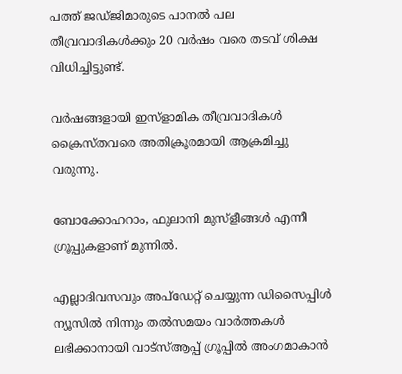പത്ത് ജഡ്ജിമാരുടെ പാനല്‍ പല തീവ്രവാദികള്‍ക്കും 20 വര്‍ഷം വരെ തടവ് ശിക്ഷ വിധിച്ചിട്ടുണ്ട്.

വര്‍ഷങ്ങളായി ഇസ്ളാമിക തീവ്രവാദികള്‍ ക്രൈസ്തവരെ അതിക്രൂരമായി ആക്രമിച്ചു വരുന്നു.

ബോക്കോഹറാം, ഫുലാനി മുസ്ളീങ്ങള്‍ എന്നീ ഗ്രൂപ്പുകളാണ് മുന്നില്‍.

എല്ലാദിവസവും അപ്ഡേറ്റ് ചെയ്യുന്ന ഡിസൈപ്പിൾ ന്യൂസിൽ നിന്നും തൽസമയം വാർത്തകൾ ലഭിക്കാനായി വാട്സ്ആപ്പ് ഗ്രൂപ്പിൽ അംഗമാകാൻ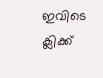ഇവിടെ ക്ലിക്ക്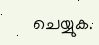ചെയ്യുക.